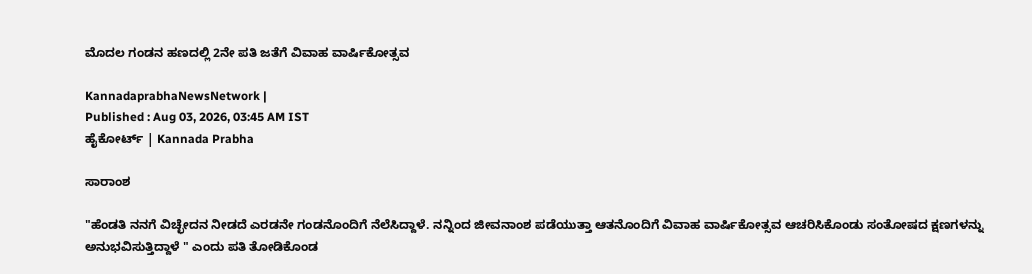ಮೊದಲ ಗಂಡನ ಹಣದಲ್ಲಿ 2ನೇ ಪತಿ ಜತೆಗೆ ವಿವಾಹ ವಾರ್ಷಿಕೋತ್ಸವ

KannadaprabhaNewsNetwork |
Published : Aug 03, 2026, 03:45 AM IST
ಹೈಕೋರ್ಟ್ | Kannada Prabha

ಸಾರಾಂಶ

"ಹೆಂಡತಿ ನನಗೆ ವಿಚ್ಛೇದನ ನೀಡದೆ ಎರಡನೇ ಗಂಡನೊಂದಿಗೆ ನೆಲೆಸಿದ್ದಾಳೆ. ನನ್ನಿಂದ ಜೀವನಾಂಶ ಪಡೆಯುತ್ತಾ ಆತನೊಂದಿಗೆ ವಿವಾಹ ವಾರ್ಷಿಕೋತ್ಸವ ಆಚರಿಸಿಕೊಂಡು ಸಂತೋಷದ ಕ್ಷಣಗಳನ್ನು ಅನುಭವಿಸುತ್ತಿದ್ದಾಳೆ " ಎಂದು ಪತಿ ತೋಡಿಕೊಂಡ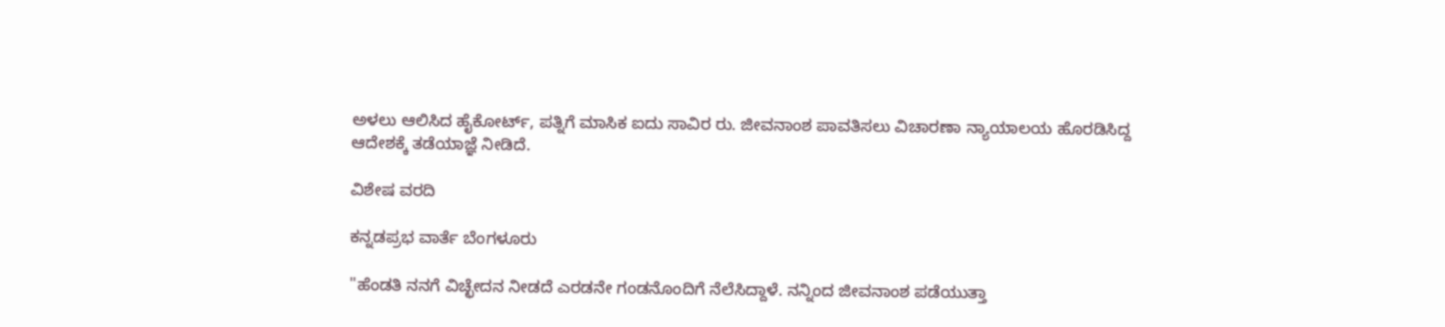ಅಳಲು ಆಲಿಸಿದ ಹೈಕೋರ್ಟ್, ಪತ್ನಿಗೆ ಮಾಸಿಕ ಐದು ಸಾವಿರ ರು. ಜೀವನಾಂಶ ಪಾವತಿಸಲು ವಿಚಾರಣಾ ನ್ಯಾಯಾಲಯ ಹೊರಡಿಸಿದ್ದ ಆದೇಶಕ್ಕೆ ತಡೆಯಾಜ್ಞೆ ನೀಡಿದೆ.

ವಿಶೇಷ ವರದಿ

ಕನ್ನಡಪ್ರಭ ವಾರ್ತೆ ಬೆಂಗಳೂರು

"ಹೆಂಡತಿ ನನಗೆ ವಿಚ್ಛೇದನ ನೀಡದೆ ಎರಡನೇ ಗಂಡನೊಂದಿಗೆ ನೆಲೆಸಿದ್ದಾಳೆ. ನನ್ನಿಂದ ಜೀವನಾಂಶ ಪಡೆಯುತ್ತಾ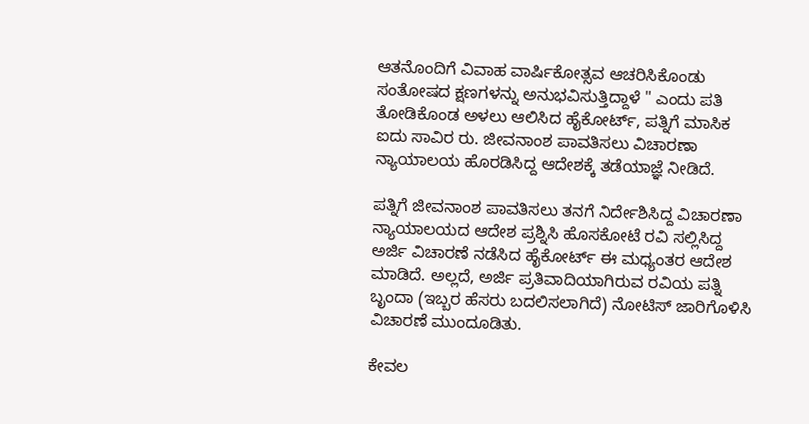ಆತನೊಂದಿಗೆ ವಿವಾಹ ವಾರ್ಷಿಕೋತ್ಸವ ಆಚರಿಸಿಕೊಂಡು ಸಂತೋಷದ ಕ್ಷಣಗಳನ್ನು ಅನುಭವಿಸುತ್ತಿದ್ದಾಳೆ " ಎಂದು ಪತಿ ತೋಡಿಕೊಂಡ ಅಳಲು ಆಲಿಸಿದ ಹೈಕೋರ್ಟ್, ಪತ್ನಿಗೆ ಮಾಸಿಕ ಐದು ಸಾವಿರ ರು. ಜೀವನಾಂಶ ಪಾವತಿಸಲು ವಿಚಾರಣಾ ನ್ಯಾಯಾಲಯ ಹೊರಡಿಸಿದ್ದ ಆದೇಶಕ್ಕೆ ತಡೆಯಾಜ್ಞೆ ನೀಡಿದೆ.

ಪತ್ನಿಗೆ ಜೀವನಾಂಶ ಪಾವತಿಸಲು ತನಗೆ ನಿರ್ದೇಶಿಸಿದ್ದ ವಿಚಾರಣಾ ನ್ಯಾಯಾಲಯದ ಆದೇಶ ಪ್ರಶ್ನಿಸಿ ಹೊಸಕೋಟೆ ರವಿ ಸಲ್ಲಿಸಿದ್ದ ಅರ್ಜಿ ವಿಚಾರಣೆ ನಡೆಸಿದ ಹೈಕೋರ್ಟ್ ಈ ಮಧ್ಯಂತರ ಆದೇಶ ಮಾಡಿದೆ. ಅಲ್ಲದೆ, ಅರ್ಜಿ ಪ್ರತಿವಾದಿಯಾಗಿರುವ ರವಿಯ ಪತ್ನಿ ಬೃಂದಾ (ಇಬ್ಬರ ಹೆಸರು ಬದಲಿಸಲಾಗಿದೆ) ನೋಟಿಸ್ ಜಾರಿಗೊಳಿಸಿ ವಿಚಾರಣೆ ಮುಂದೂಡಿತು.

ಕೇವಲ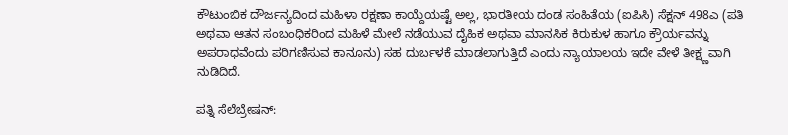ಕೌಟುಂಬಿಕ ದೌರ್ಜನ್ಯದಿಂದ ಮಹಿಳಾ ರಕ್ಷಣಾ ಕಾಯ್ದೆಯಷ್ಟೆ ಅಲ್ಲ, ಭಾರತೀಯ ದಂಡ ಸಂಹಿತೆಯ (ಐಪಿಸಿ) ಸೆಕ್ಷನ್ 498ಎ (ಪತಿ ಅಥವಾ ಆತನ ಸಂಬಂಧಿಕರಿಂದ ಮಹಿಳೆ ಮೇಲೆ ನಡೆಯುವ ದೈಹಿಕ ಅಥವಾ ಮಾನಸಿಕ ಕಿರುಕುಳ ಹಾಗೂ ಕ್ರೌರ್ಯವನ್ನು ಅಪರಾಧವೆಂದು ಪರಿಗಣಿಸುವ ಕಾನೂನು) ಸಹ ದುರ್ಬಳಕೆ ಮಾಡಲಾಗುತ್ತಿದೆ ಎಂದು ನ್ಯಾಯಾಲಯ ಇದೇ ವೇಳೆ ತೀಕ್ಷ್ಣವಾಗಿ ನುಡಿದಿದೆ.

ಪತ್ನಿ ಸೆಲೆಬ್ರೇಷನ್: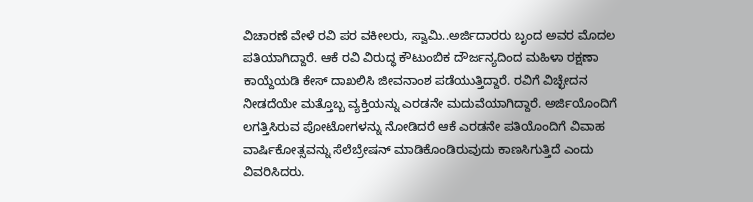ವಿಚಾರಣೆ ವೇಳೆ ರವಿ ಪರ ವಕೀಲರು, ಸ್ವಾಮಿ..ಅರ್ಜಿದಾರರು ಬೃಂದ ಅವರ ಮೊದಲ‌ ಪತಿಯಾಗಿದ್ದಾರೆ. ಆಕೆ ರವಿ ವಿರುದ್ಧ ಕೌಟುಂಬಿಕ ದೌರ್ಜನ್ಯದಿಂದ ಮಹಿಳಾ ರಕ್ಷಣಾ ಕಾಯ್ದೆಯಡಿ ಕೇಸ್ ದಾಖಲಿಸಿ ಜೀವನಾಂಶ ಪಡೆಯುತ್ತಿದ್ದಾರೆ. ರವಿಗೆ ವಿಚ್ಛೇದನ ನೀಡದೆಯೇ ಮತ್ತೊಬ್ಬ ವ್ಯಕ್ತಿಯನ್ನು ಎರಡನೇ ಮದುವೆಯಾಗಿದ್ದಾರೆ. ಅರ್ಜಿಯೊಂದಿಗೆ ಲಗತ್ತಿಸಿರುವ ಪೋಟೋಗಳನ್ನು ನೋಡಿದರೆ ಆಕೆ ಎರಡನೇ ಪತಿಯೊಂದಿಗೆ ವಿವಾಹ ವಾರ್ಷಿಕೋತ್ಸವನ್ನು ಸೆಲೆಬ್ರೇಷನ್ ಮಾಡಿಕೊಂಡಿರುವುದು ಕಾಣಸಿಗುತ್ತಿದೆ ಎಂದು ವಿವರಿಸಿದರು.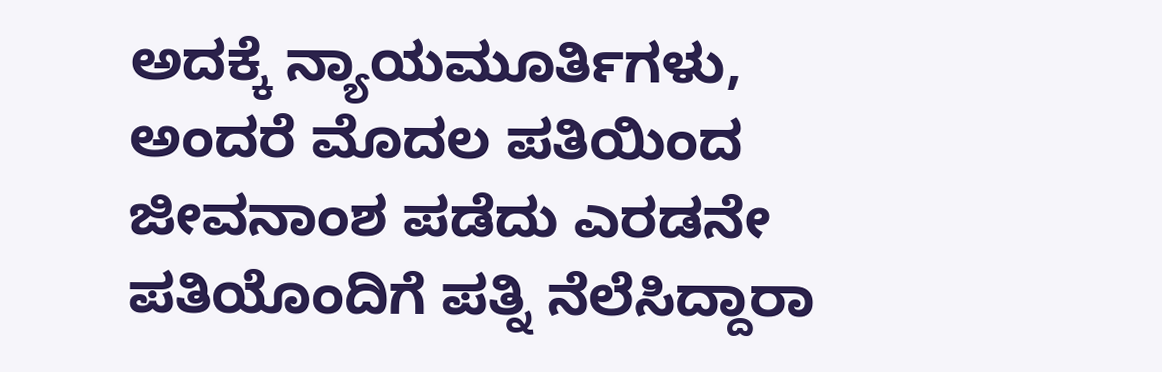ಅದಕ್ಕೆ ನ್ಯಾಯಮೂರ್ತಿಗಳು, ಅಂದರೆ ಮೊದಲ ಪತಿಯಿಂದ ಜೀವನಾಂಶ ಪಡೆದು ಎರಡನೇ ಪತಿಯೊಂದಿಗೆ ಪತ್ನಿ ನೆಲೆಸಿದ್ದಾರಾ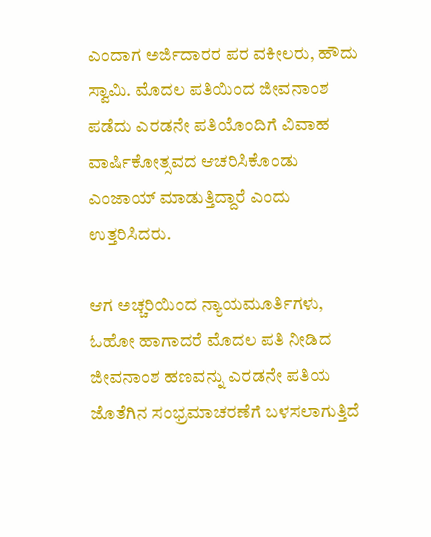ಎಂದಾಗ ಅರ್ಜಿದಾರರ ಪರ ವಕೀಲರು, ಹೌದು ಸ್ವಾಮಿ. ಮೊದಲ ಪತಿಯಿಂದ ಜೀವನಾಂಶ ಪಡೆದು ಎರಡನೇ ಪತಿಯೊಂದಿಗೆ ವಿವಾಹ ವಾರ್ಷಿಕೋತ್ಸವದ ಆಚರಿಸಿಕೊಂಡು ಎಂಜಾಯ್ ಮಾಡುತ್ತಿದ್ದಾರೆ ಎಂದು ಉತ್ತರಿಸಿದರು.

ಆಗ ಅಚ್ಚರಿಯಿಂದ ನ್ಯಾಯಮೂರ್ತಿಗಳು, ಓಹೋ ಹಾಗಾದರೆ ಮೊದಲ ಪತಿ ನೀಡಿದ ಜೀವನಾಂಶ ಹಣವನ್ನು ಎರಡನೇ ಪತಿಯ ಜೊತೆಗಿನ ಸಂಭ್ರಮಾಚರಣೆಗೆ ಬಳಸಲಾಗುತ್ತಿದೆ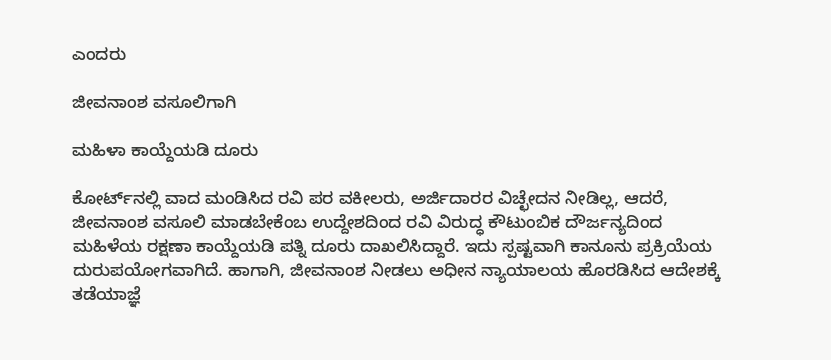ಎಂದರು

ಜೀವನಾಂಶ ವಸೂಲಿಗಾಗಿ

ಮಹಿಳಾ ಕಾಯ್ದೆಯಡಿ ದೂರು

ಕೋರ್ಟ್‌ನಲ್ಲಿ ವಾದ ಮಂಡಿಸಿದ ರವಿ ಪರ ವಕೀಲರು, ಅರ್ಜಿದಾರರ ವಿಚ್ಛೇದನ ನೀಡಿಲ್ಲ, ಆದರೆ, ಜೀವನಾಂಶ ವಸೂಲಿ ಮಾಡಬೇಕೆಂಬ ಉದ್ದೇಶದಿಂದ ರವಿ ವಿರುದ್ಧ ಕೌಟುಂಬಿಕ ದೌರ್ಜನ್ಯದಿಂದ ಮಹಿಳೆಯ ರಕ್ಷಣಾ ಕಾಯ್ದೆಯಡಿ ಪತ್ನಿ ದೂರು ದಾಖಲಿಸಿದ್ದಾರೆ. ಇದು ಸ್ಪಷ್ಟವಾಗಿ ಕಾನೂನು ಪ್ರಕ್ರಿಯೆಯ ದುರುಪಯೋಗವಾಗಿದೆ. ಹಾಗಾಗಿ, ಜೀವನಾಂಶ ನೀಡಲು ಅಧೀನ ನ್ಯಾಯಾಲಯ ಹೊರಡಿಸಿದ ಆದೇಶಕ್ಕೆ ತಡೆಯಾಜ್ಞೆ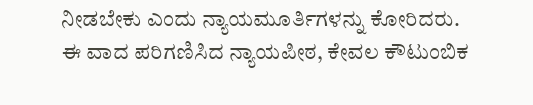ನೀಡಬೇಕು ಎಂದು ನ್ಯಾಯಮೂರ್ತಿಗಳನ್ನು ಕೋರಿದರು. ಈ ವಾದ ಪರಿಗಣಿಸಿದ ನ್ಯಾಯಪೀಠ, ಕೇವಲ ಕೌಟುಂಬಿಕ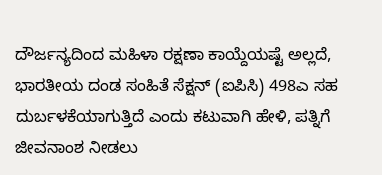ದೌರ್ಜನ್ಯದಿಂದ ಮಹಿಳಾ ರಕ್ಷಣಾ ಕಾಯ್ದೆಯಷ್ಟೆ ಅಲ್ಲದೆ, ಭಾರತೀಯ ದಂಡ ಸಂಹಿತೆ ಸೆಕ್ಷನ್ (ಐಪಿಸಿ) 498ಎ ಸಹ ದುರ್ಬಳಕೆಯಾಗುತ್ತಿದೆ ಎಂದು ಕಟುವಾಗಿ ಹೇಳಿ, ಪತ್ನಿಗೆ ಜೀವನಾಂಶ ನೀಡಲು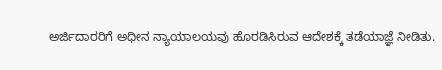ಅರ್ಜಿದಾರರಿಗೆ ಅಧೀನ ನ್ಯಾಯಾಲಯವು ಹೊರಡಿಸಿರುವ ಆದೇಶಕ್ಕೆ ತಡೆಯಾಜ್ಞೆ ನೀಡಿತು.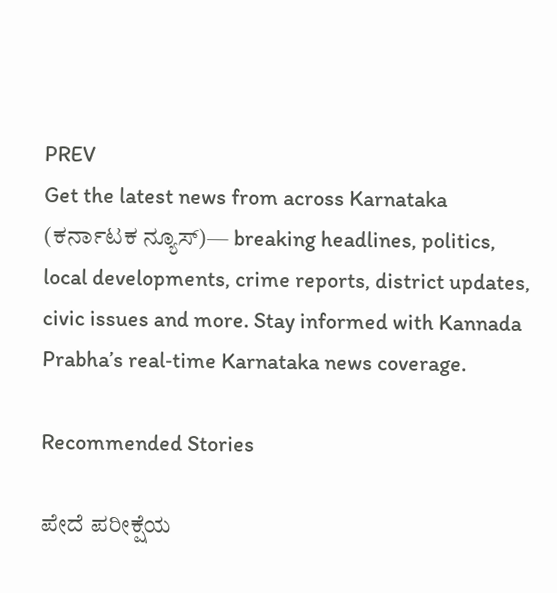PREV
Get the latest news from across Karnataka (ಕರ್ನಾಟಕ ನ್ಯೂಸ್)— breaking headlines, politics, local developments, crime reports, district updates, civic issues and more. Stay informed with Kannada Prabha’s real‑time Karnataka news coverage.

Recommended Stories

ಪೇದೆ ಪರೀಕ್ಷೆಯ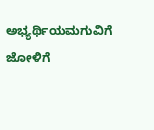ಅಭ್ಯರ್ಥಿಯಮಗುವಿಗೆ ಜೋಳಿಗೆ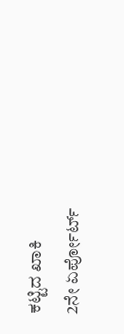ಕಟ್ಟಿದ ಖಾಕಿ
2ನೇ ಏರ್ಪೋರ್ಟ್‌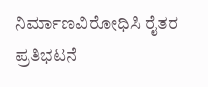ನಿರ್ಮಾಣವಿರೋಧಿಸಿ ರೈತರ ಪ್ರತಿಭಟನೆ